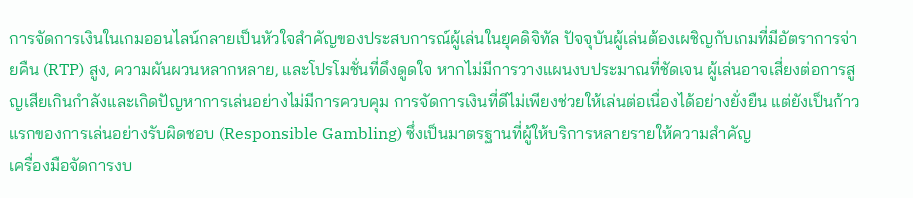การจัดการเงินในเกมออนไลน์กลายเป็นหัวใจสำคัญของประสบการณ์ผู้เล่นในยุคดิจิทัล ปัจจุบันผู้เล่นต้องเผชิญกับเกมที่มีอัตราการจ่ายคืน (RTP) สูง, ความผันผวนหลากหลาย, และโปรโมชั่นที่ดึงดูดใจ หากไม่มีการวางแผนงบประมาณที่ชัดเจน ผู้เล่นอาจเสี่ยงต่อการสูญเสียเกินกำลังและเกิดปัญหาการเล่นอย่างไม่มีการควบคุม การจัดการเงินที่ดีไม่เพียงช่วยให้เล่นต่อเนื่องได้อย่างยั่งยืน แต่ยังเป็นก้าวแรกของการเล่นอย่างรับผิดชอบ (Responsible Gambling) ซึ่งเป็นมาตรฐานที่ผู้ให้บริการหลายรายให้ความสำคัญ
เครื่องมือจัดการงบ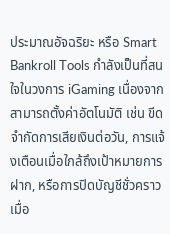ประมาณอัจฉริยะ หรือ Smart Bankroll Tools กำลังเป็นที่สนใจในวงการ iGaming เนื่องจากสามารถตั้งค่าอัตโนมัติ เช่น ขีดจำกัดการเสียเงินต่อวัน, การแจ้งเตือนเมื่อใกล้ถึงเป้าหมายการฝาก, หรือการปิดบัญชีชั่วคราวเมื่อ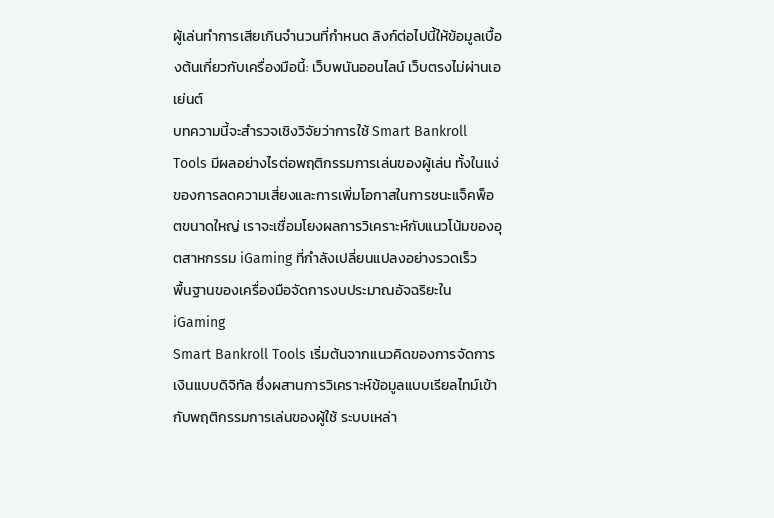ผู้เล่นทำการเสียเกินจำนวนที่กำหนด ลิงก์ต่อไปนี้ให้ข้อมูลเบื้องต้นเกี่ยวกับเครื่องมือนี้: เว็บพนันออนไลน์ เว็บตรงไม่ผ่านเอเย่นต์
บทความนี้จะสำรวจเชิงวิจัยว่าการใช้ Smart Bankroll Tools มีผลอย่างไรต่อพฤติกรรมการเล่นของผู้เล่น ทั้งในแง่ของการลดความเสี่ยงและการเพิ่มโอกาสในการชนะแจ็คพ็อตขนาดใหญ่ เราจะเชื่อมโยงผลการวิเคราะห์กับแนวโน้มของอุตสาหกรรม iGaming ที่กำลังเปลี่ยนแปลงอย่างรวดเร็ว
พื้นฐานของเครื่องมือจัดการงบประมาณอัจฉริยะใน iGaming
Smart Bankroll Tools เริ่มต้นจากแนวคิดของการจัดการเงินแบบดิจิทัล ซึ่งผสานการวิเคราะห์ข้อมูลแบบเรียลไทม์เข้ากับพฤติกรรมการเล่นของผู้ใช้ ระบบเหล่า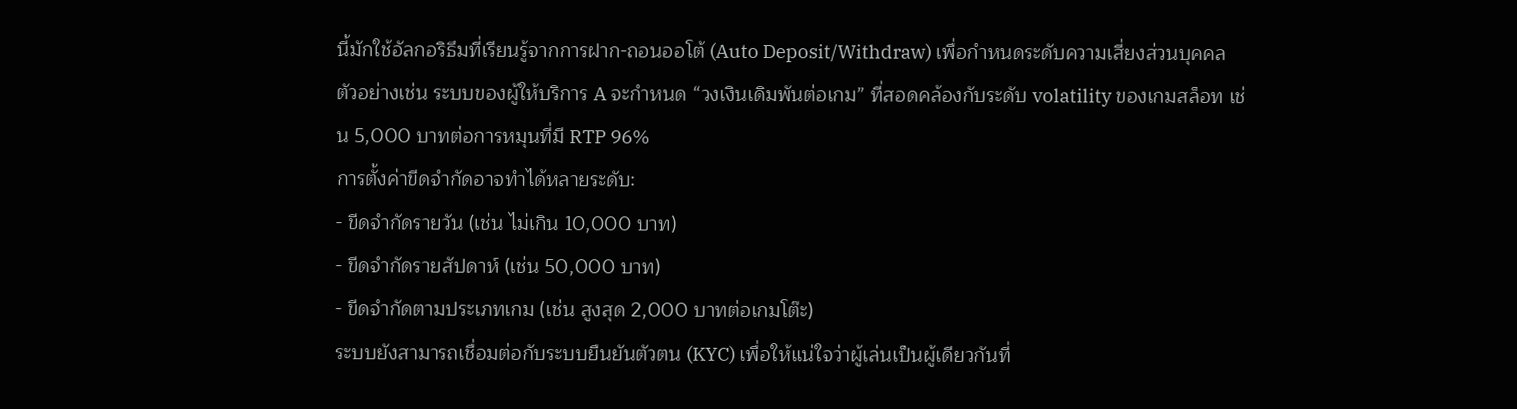นี้มักใช้อัลกอริธึมที่เรียนรู้จากการฝาก-ถอนออโต้ (Auto Deposit/Withdraw) เพื่อกำหนดระดับความเสี่ยงส่วนบุคคล ตัวอย่างเช่น ระบบของผู้ให้บริการ A จะกำหนด “วงเงินเดิมพันต่อเกม” ที่สอดคล้องกับระดับ volatility ของเกมสล็อท เช่น 5,000 บาทต่อการหมุนที่มี RTP 96%
การตั้งค่าขีดจำกัดอาจทำได้หลายระดับ:
- ขีดจำกัดรายวัน (เช่น ไม่เกิน 10,000 บาท)
- ขีดจำกัดรายสัปดาห์ (เช่น 50,000 บาท)
- ขีดจำกัดตามประเภทเกม (เช่น สูงสุด 2,000 บาทต่อเกมโต๊ะ)
ระบบยังสามารถเชื่อมต่อกับระบบยืนยันตัวตน (KYC) เพื่อให้แน่ใจว่าผู้เล่นเป็นผู้เดียวกันที่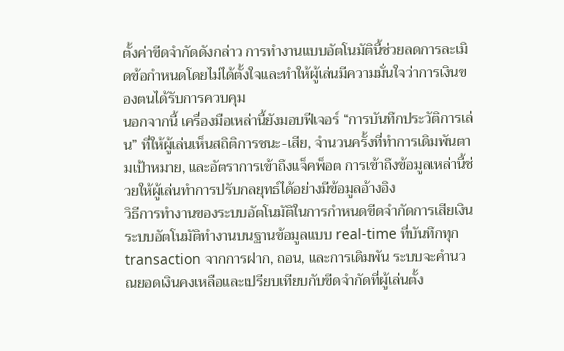ตั้งค่าขีดจำกัดดังกล่าว การทำงานแบบอัตโนมัตินี้ช่วยลดการละเมิดข้อกำหนดโดยไม่ได้ตั้งใจและทำให้ผู้เล่นมีความมั่นใจว่าการเงินของตนได้รับการควบคุม
นอกจากนี้ เครื่องมือเหล่านี้ยังมอบฟีเจอร์ “การบันทึกประวัติการเล่น” ที่ให้ผู้เล่นเห็นสถิติการชนะ-เสีย, จำนวนครั้งที่ทำการเดิมพันตามเป้าหมาย, และอัตราการเข้าถึงแจ็คพ็อต การเข้าถึงข้อมูลเหล่านี้ช่วยให้ผู้เล่นทำการปรับกลยุทธ์ได้อย่างมีข้อมูลอ้างอิง
วิธีการทำงานของระบบอัตโนมัติในการกำหนดขีดจำกัดการเสียเงิน
ระบบอัตโนมัติทำงานบนฐานข้อมูลแบบ real‑time ที่บันทึกทุก transaction จากการฝาก, ถอน, และการเดิมพัน ระบบจะคำนวณยอดเงินคงเหลือและเปรียบเทียบกับขีดจำกัดที่ผู้เล่นตั้ง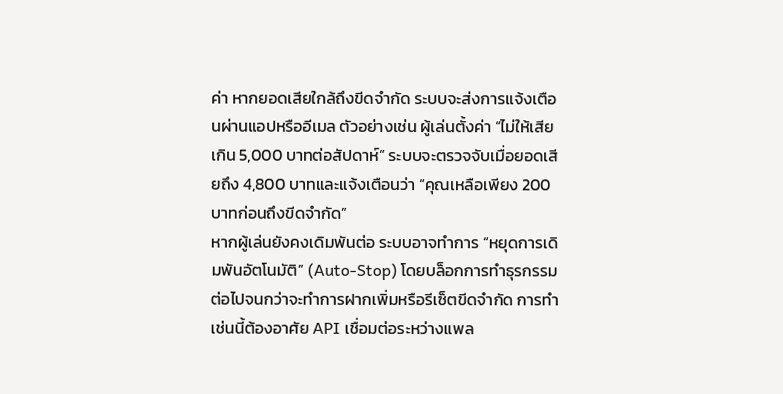ค่า หากยอดเสียใกล้ถึงขีดจำกัด ระบบจะส่งการแจ้งเตือนผ่านแอปหรืออีเมล ตัวอย่างเช่น ผู้เล่นตั้งค่า “ไม่ให้เสียเกิน 5,000 บาทต่อสัปดาห์” ระบบจะตรวจจับเมื่อยอดเสียถึง 4,800 บาทและแจ้งเตือนว่า “คุณเหลือเพียง 200 บาทก่อนถึงขีดจำกัด”
หากผู้เล่นยังคงเดิมพันต่อ ระบบอาจทำการ “หยุดการเดิมพันอัตโนมัติ” (Auto‑Stop) โดยบล็อกการทำธุรกรรมต่อไปจนกว่าจะทำการฝากเพิ่มหรือรีเซ็ตขีดจำกัด การทำเช่นนี้ต้องอาศัย API เชื่อมต่อระหว่างแพล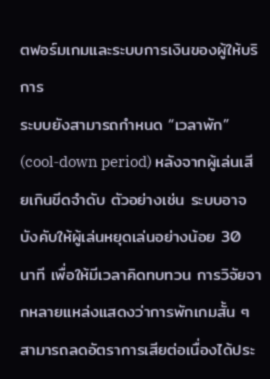ตฟอร์มเกมและระบบการเงินของผู้ให้บริการ
ระบบยังสามารถกำหนด “เวลาพัก” (cool‑down period) หลังจากผู้เล่นเสียเกินขีดจำดับ ตัวอย่างเช่น ระบบอาจบังคับให้ผู้เล่นหยุดเล่นอย่างน้อย 30 นาที เพื่อให้มีเวลาคิดทบทวน การวิจัยจากหลายแหล่งแสดงว่าการพักเกมสั้น ๆ สามารถลดอัตราการเสียต่อเนื่องได้ประ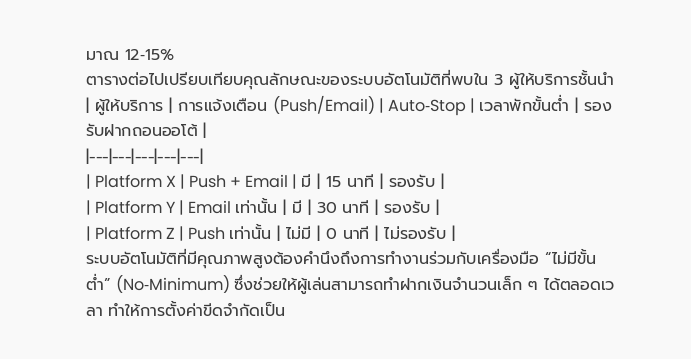มาณ 12‑15%
ตารางต่อไปเปรียบเทียบคุณลักษณะของระบบอัตโนมัติที่พบใน 3 ผู้ให้บริการชั้นนำ
| ผู้ให้บริการ | การแจ้งเตือน (Push/Email) | Auto‑Stop | เวลาพักขั้นต่ำ | รองรับฝากถอนออโต้ |
|---|---|---|---|---|
| Platform X | Push + Email | มี | 15 นาที | รองรับ |
| Platform Y | Email เท่านั้น | มี | 30 นาที | รองรับ |
| Platform Z | Push เท่านั้น | ไม่มี | 0 นาที | ไม่รองรับ |
ระบบอัตโนมัติที่มีคุณภาพสูงต้องคำนึงถึงการทำงานร่วมกับเครื่องมือ “ไม่มีขั้นต่ำ” (No‑Minimum) ซึ่งช่วยให้ผู้เล่นสามารถทำฝากเงินจำนวนเล็ก ๆ ได้ตลอดเวลา ทำให้การตั้งค่าขีดจำกัดเป็น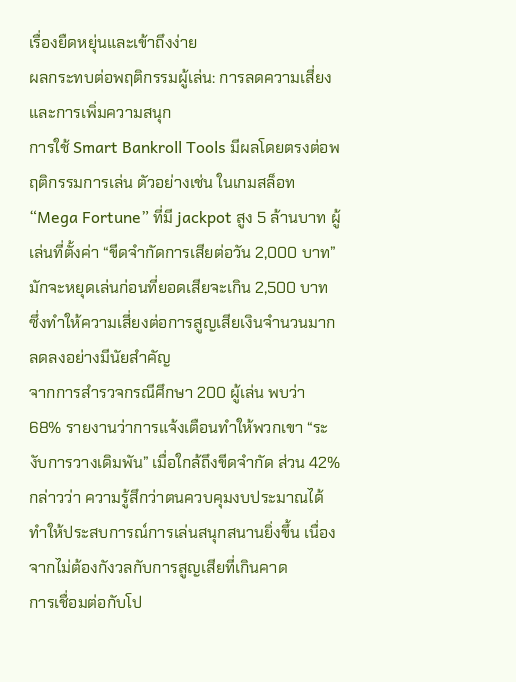เรื่องยืดหยุ่นและเข้าถึงง่าย
ผลกระทบต่อพฤติกรรมผู้เล่น: การลดความเสี่ยงและการเพิ่มความสนุก
การใช้ Smart Bankroll Tools มีผลโดยตรงต่อพฤติกรรมการเล่น ตัวอย่างเช่น ในเกมสล็อท “Mega Fortune” ที่มี jackpot สูง 5 ล้านบาท ผู้เล่นที่ตั้งค่า “ขีดจำกัดการเสียต่อวัน 2,000 บาท” มักจะหยุดเล่นก่อนที่ยอดเสียจะเกิน 2,500 บาท ซึ่งทำให้ความเสี่ยงต่อการสูญเสียเงินจำนวนมากลดลงอย่างมีนัยสำคัญ
จากการสำรวจกรณีศึกษา 200 ผู้เล่น พบว่า 68% รายงานว่าการแจ้งเตือนทำให้พวกเขา “ระงับการวางเดิมพัน” เมื่อใกล้ถึงขีดจำกัด ส่วน 42% กล่าวว่า ความรู้สึกว่าตนควบคุมงบประมาณได้ทำให้ประสบการณ์การเล่นสนุกสนานยิ่งขึ้น เนื่องจากไม่ต้องกังวลกับการสูญเสียที่เกินคาด
การเชื่อมต่อกับโป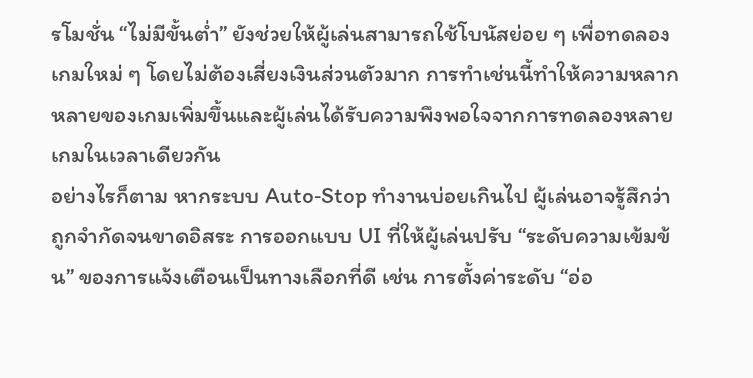รโมชั่น “ไม่มีขั้นต่ำ” ยังช่วยให้ผู้เล่นสามารถใช้โบนัสย่อย ๆ เพื่อทดลองเกมใหม่ ๆ โดยไม่ต้องเสี่ยงเงินส่วนตัวมาก การทำเช่นนี้ทำให้ความหลากหลายของเกมเพิ่มขึ้นและผู้เล่นได้รับความพึงพอใจจากการทดลองหลายเกมในเวลาเดียวกัน
อย่างไรก็ตาม หากระบบ Auto‑Stop ทำงานบ่อยเกินไป ผู้เล่นอาจรู้สึกว่าถูกจำกัดจนขาดอิสระ การออกแบบ UI ที่ให้ผู้เล่นปรับ “ระดับความเข้มข้น” ของการแจ้งเตือนเป็นทางเลือกที่ดี เช่น การตั้งค่าระดับ “อ่อ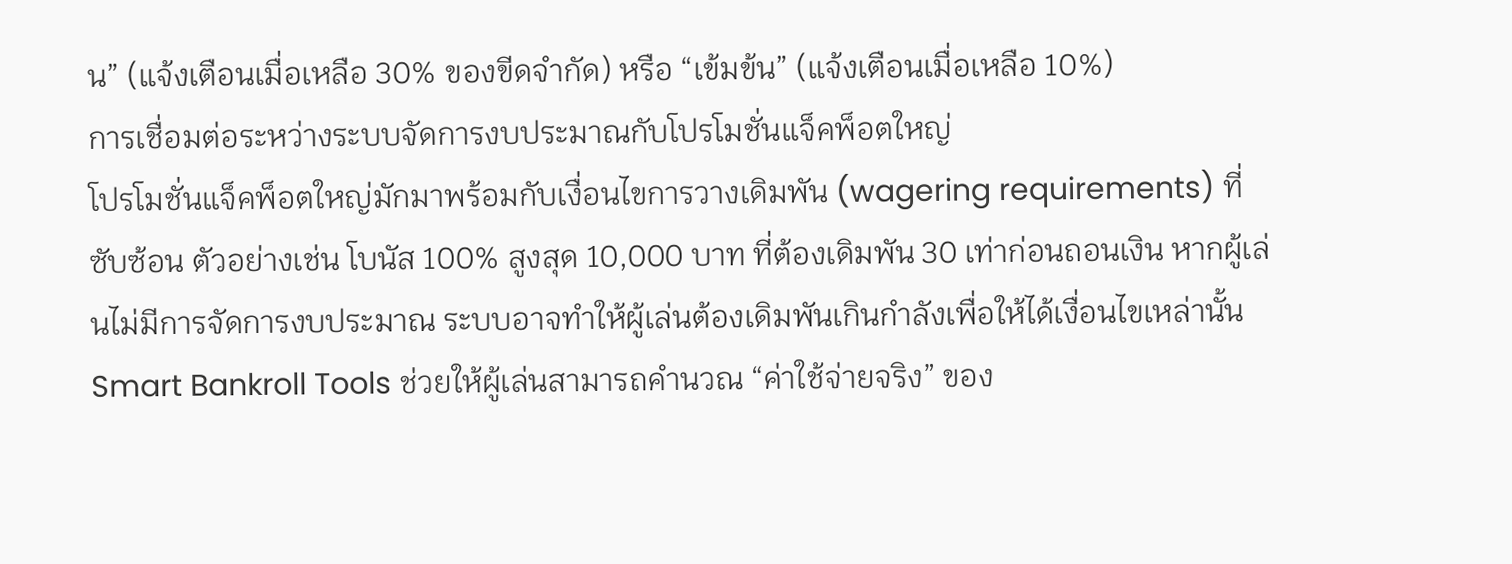น” (แจ้งเตือนเมื่อเหลือ 30% ของขีดจำกัด) หรือ “เข้มข้น” (แจ้งเตือนเมื่อเหลือ 10%)
การเชื่อมต่อระหว่างระบบจัดการงบประมาณกับโปรโมชั่นแจ็คพ็อตใหญ่
โปรโมชั่นแจ็คพ็อตใหญ่มักมาพร้อมกับเงื่อนไขการวางเดิมพัน (wagering requirements) ที่ซับซ้อน ตัวอย่างเช่น โบนัส 100% สูงสุด 10,000 บาท ที่ต้องเดิมพัน 30 เท่าก่อนถอนเงิน หากผู้เล่นไม่มีการจัดการงบประมาณ ระบบอาจทำให้ผู้เล่นต้องเดิมพันเกินกำลังเพื่อให้ได้เงื่อนไขเหล่านั้น
Smart Bankroll Tools ช่วยให้ผู้เล่นสามารถคำนวณ “ค่าใช้จ่ายจริง” ของ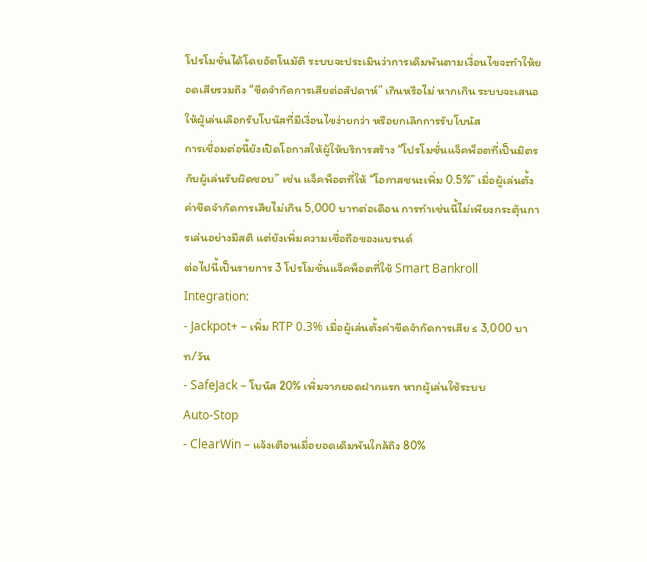โปรโมชั่นได้โดยอัตโนมัติ ระบบจะประเมินว่าการเดิมพันตามเงื่อนไขจะทำให้ยอดเสียรวมถึง “ขีดจำกัดการเสียต่อสัปดาห์” เกินหรือไม่ หากเกิน ระบบจะเสนอให้ผู้เล่นเลือกรับโบนัสที่มีเงื่อนไขง่ายกว่า หรือยกเลิกการรับโบนัส
การเชื่อมต่อนี้ยังเปิดโอกาสให้ผู้ให้บริการสร้าง “โปรโมชั่นแจ็คพ็อตที่เป็นมิตรกับผู้เล่นรับผิดชอบ” เช่น แจ็คพ็อตที่ให้ “โอกาสชนะเพิ่ม 0.5%” เมื่อผู้เล่นตั้งค่าขีดจำกัดการเสียไม่เกิน 5,000 บาทต่อเดือน การทำเช่นนี้ไม่เพียงกระตุ้นการเล่นอย่างมีสติ แต่ยังเพิ่มความเชื่อถือของแบรนด์
ต่อไปนี้เป็นรายการ 3 โปรโมชั่นแจ็คพ็อตที่ใช้ Smart Bankroll Integration:
- Jackpot+ – เพิ่ม RTP 0.3% เมื่อผู้เล่นตั้งค่าขีดจำกัดการเสีย ≤ 3,000 บาท/วัน
- SafeJack – โบนัส 20% เพิ่มจากยอดฝากแรก หากผู้เล่นใช้ระบบ Auto‑Stop
- ClearWin – แจ้งเตือนเมื่อยอดเดิมพันใกล้ถึง 80%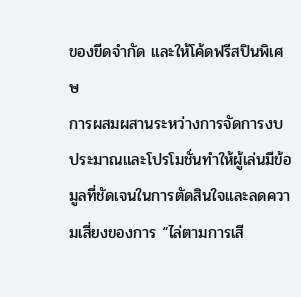ของขีดจำกัด และให้โค้ดฟรีสปินพิเศษ
การผสมผสานระหว่างการจัดการงบประมาณและโปรโมชั่นทำให้ผู้เล่นมีข้อมูลที่ชัดเจนในการตัดสินใจและลดความเสี่ยงของการ “ไล่ตามการเสี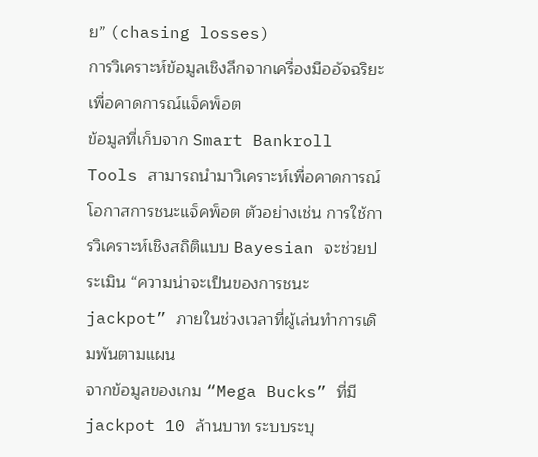ย” (chasing losses)
การวิเคราะห์ข้อมูลเชิงลึกจากเครื่องมืออัจฉริยะเพื่อคาดการณ์แจ็คพ็อต
ข้อมูลที่เก็บจาก Smart Bankroll Tools สามารถนำมาวิเคราะห์เพื่อคาดการณ์โอกาสการชนะแจ็คพ็อต ตัวอย่างเช่น การใช้การวิเคราะห์เชิงสถิติแบบ Bayesian จะช่วยประเมิน “ความน่าจะเป็นของการชนะ jackpot” ภายในช่วงเวลาที่ผู้เล่นทำการเดิมพันตามแผน
จากข้อมูลของเกม “Mega Bucks” ที่มี jackpot 10 ล้านบาท ระบบระบุ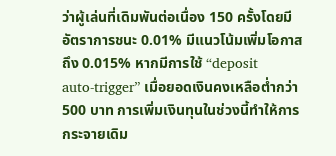ว่าผู้เล่นที่เดิมพันต่อเนื่อง 150 ครั้งโดยมีอัตราการชนะ 0.01% มีแนวโน้มเพิ่มโอกาสถึง 0.015% หากมีการใช้ “deposit auto‑trigger” เมื่อยอดเงินคงเหลือต่ำกว่า 500 บาท การเพิ่มเงินทุนในช่วงนี้ทำให้การกระจายเดิม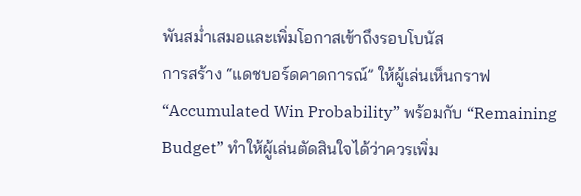พันสม่ำเสมอและเพิ่มโอกาสเข้าถึงรอบโบนัส
การสร้าง “แดชบอร์ดคาดการณ์” ให้ผู้เล่นเห็นกราฟ “Accumulated Win Probability” พร้อมกับ “Remaining Budget” ทำให้ผู้เล่นตัดสินใจได้ว่าควรเพิ่ม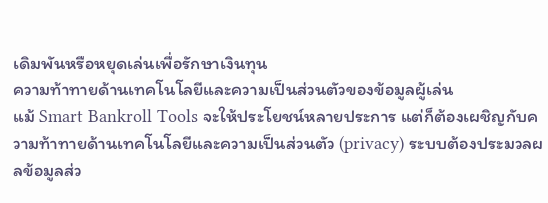เดิมพันหรือหยุดเล่นเพื่อรักษาเงินทุน
ความท้าทายด้านเทคโนโลยีและความเป็นส่วนตัวของข้อมูลผู้เล่น
แม้ Smart Bankroll Tools จะให้ประโยชน์หลายประการ แต่ก็ต้องเผชิญกับความท้าทายด้านเทคโนโลยีและความเป็นส่วนตัว (privacy) ระบบต้องประมวลผลข้อมูลส่ว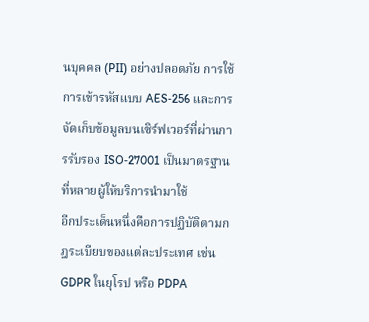นบุคคล (PII) อย่างปลอดภัย การใช้การเข้ารหัสแบบ AES‑256 และการจัดเก็บข้อมูลบนเซิร์ฟเวอร์ที่ผ่านการรับรอง ISO‑27001 เป็นมาตรฐานที่หลายผู้ให้บริการนำมาใช้
อีกประเด็นหนึ่งคือการปฏิบัติตามกฎระเบียบของแต่ละประเทศ เช่น GDPR ในยุโรป หรือ PDPA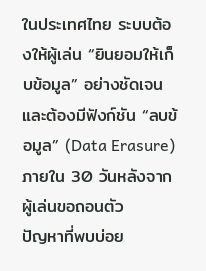ในประเทศไทย ระบบต้องให้ผู้เล่น “ยินยอมให้เก็บข้อมูล” อย่างชัดเจน และต้องมีฟังก์ชัน “ลบข้อมูล” (Data Erasure) ภายใน 30 วันหลังจากผู้เล่นขอถอนตัว
ปัญหาที่พบบ่อย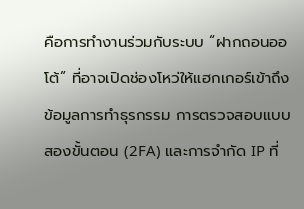คือการทำงานร่วมกับระบบ “ฝากถอนออโต้” ที่อาจเปิดช่องโหว่ให้แฮกเกอร์เข้าถึงข้อมูลการทำธุรกรรม การตรวจสอบแบบสองขั้นตอน (2FA) และการจำกัด IP ที่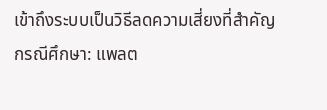เข้าถึงระบบเป็นวิธีลดความเสี่ยงที่สำคัญ
กรณีศึกษา: แพลต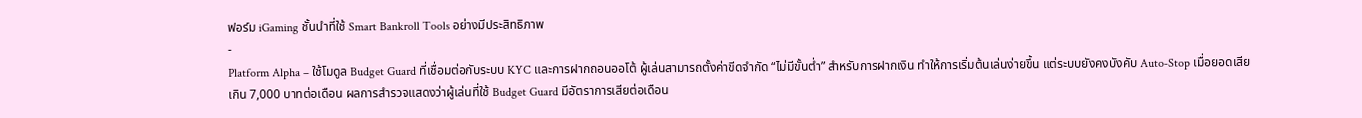ฟอร์ม iGaming ชั้นนำที่ใช้ Smart Bankroll Tools อย่างมีประสิทธิภาพ
-
Platform Alpha – ใช้โมดูล Budget Guard ที่เชื่อมต่อกับระบบ KYC และการฝากถอนออโต้ ผู้เล่นสามารถตั้งค่าขีดจำกัด “ไม่มีขั้นต่ำ” สำหรับการฝากเงิน ทำให้การเริ่มต้นเล่นง่ายขึ้น แต่ระบบยังคงบังคับ Auto‑Stop เมื่อยอดเสียเกิน 7,000 บาทต่อเดือน ผลการสำรวจแสดงว่าผู้เล่นที่ใช้ Budget Guard มีอัตราการเสียต่อเดือน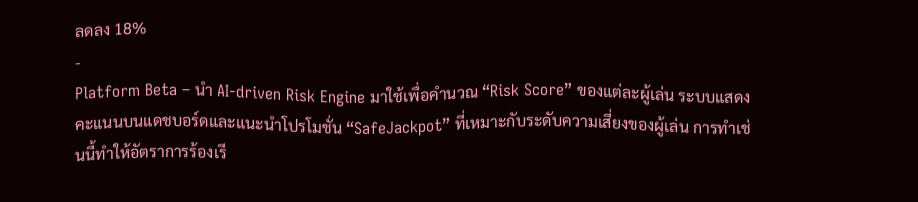ลดลง 18%
-
Platform Beta – นำ AI‑driven Risk Engine มาใช้เพื่อคำนวณ “Risk Score” ของแต่ละผู้เล่น ระบบแสดงคะแนนบนแดชบอร์ดและแนะนำโปรโมชั่น “SafeJackpot” ที่เหมาะกับระดับความเสี่ยงของผู้เล่น การทำเช่นนี้ทำให้อัตราการร้องเรี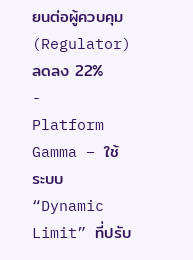ยนต่อผู้ควบคุม (Regulator) ลดลง 22%
-
Platform Gamma – ใช้ระบบ “Dynamic Limit” ที่ปรับ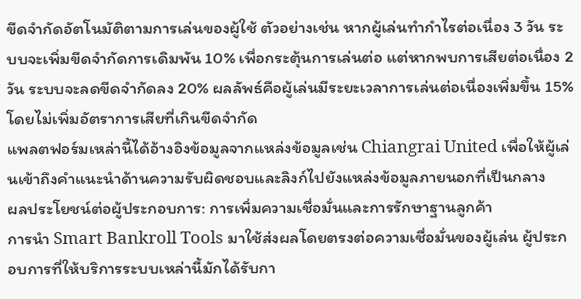ขีดจำกัดอัตโนมัติตามการเล่นของผู้ใช้ ตัวอย่างเช่น หากผู้เล่นทำกำไรต่อเนื่อง 3 วัน ระบบจะเพิ่มขีดจำกัดการเดิมพัน 10% เพื่อกระตุ้นการเล่นต่อ แต่หากพบการเสียต่อเนื่อง 2 วัน ระบบจะลดขีดจำกัดลง 20% ผลลัพธ์คือผู้เล่นมีระยะเวลาการเล่นต่อเนื่องเพิ่มขึ้น 15% โดยไม่เพิ่มอัตราการเสียที่เกินขีดจำกัด
แพลตฟอร์มเหล่านี้ได้อ้างอิงข้อมูลจากแหล่งข้อมูลเช่น Chiangrai United เพื่อให้ผู้เล่นเข้าถึงคำแนะนำด้านความรับผิดชอบและลิงก์ไปยังแหล่งข้อมูลภายนอกที่เป็นกลาง
ผลประโยชน์ต่อผู้ประกอบการ: การเพิ่มความเชื่อมั่นและการรักษาฐานลูกค้า
การนำ Smart Bankroll Tools มาใช้ส่งผลโดยตรงต่อความเชื่อมั่นของผู้เล่น ผู้ประกอบการที่ให้บริการระบบเหล่านี้มักได้รับกา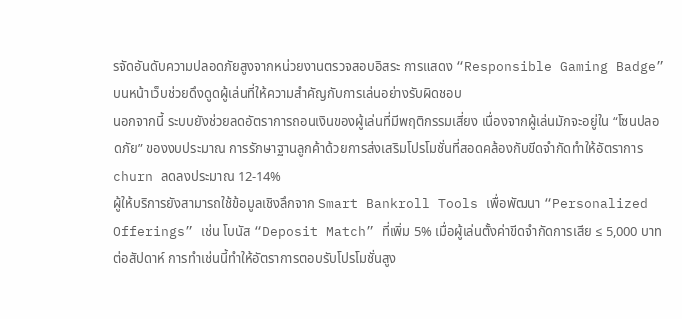รจัดอันดับความปลอดภัยสูงจากหน่วยงานตรวจสอบอิสระ การแสดง “Responsible Gaming Badge” บนหน้าเว็บช่วยดึงดูดผู้เล่นที่ให้ความสำคัญกับการเล่นอย่างรับผิดชอบ
นอกจากนี้ ระบบยังช่วยลดอัตราการถอนเงินของผู้เล่นที่มีพฤติกรรมเสี่ยง เนื่องจากผู้เล่นมักจะอยู่ใน “โซนปลอดภัย” ของงบประมาณ การรักษาฐานลูกค้าด้วยการส่งเสริมโปรโมชั่นที่สอดคล้องกับขีดจำกัดทำให้อัตราการ churn ลดลงประมาณ 12‑14%
ผู้ให้บริการยังสามารถใช้ข้อมูลเชิงลึกจาก Smart Bankroll Tools เพื่อพัฒนา “Personalized Offerings” เช่น โบนัส “Deposit Match” ที่เพิ่ม 5% เมื่อผู้เล่นตั้งค่าขีดจำกัดการเสีย ≤ 5,000 บาทต่อสัปดาห์ การทำเช่นนี้ทำให้อัตราการตอบรับโปรโมชั่นสูง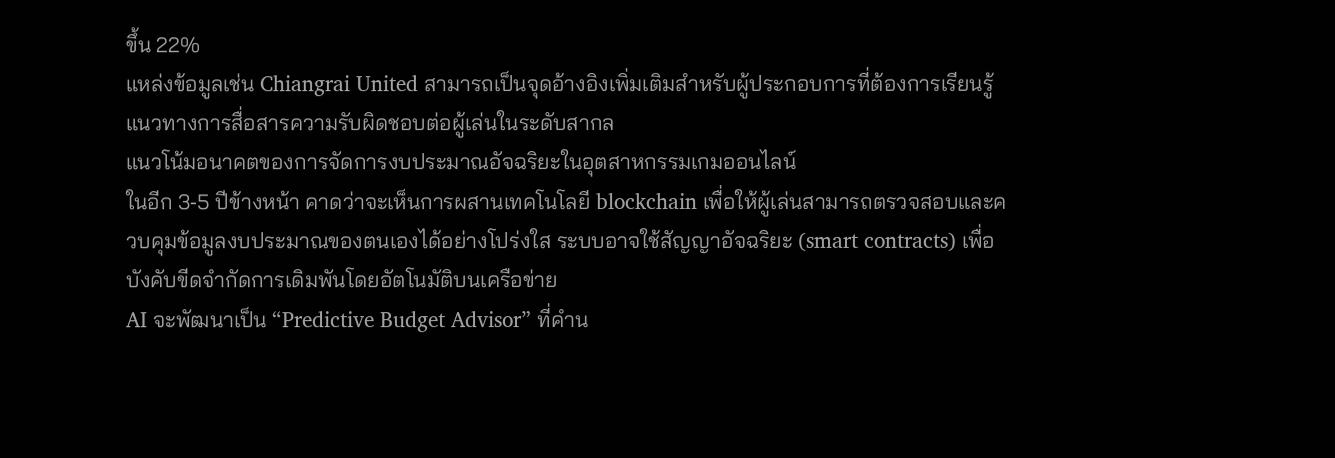ขึ้น 22%
แหล่งข้อมูลเช่น Chiangrai United สามารถเป็นจุดอ้างอิงเพิ่มเติมสำหรับผู้ประกอบการที่ต้องการเรียนรู้แนวทางการสื่อสารความรับผิดชอบต่อผู้เล่นในระดับสากล
แนวโน้มอนาคตของการจัดการงบประมาณอัจฉริยะในอุตสาหกรรมเกมออนไลน์
ในอีก 3‑5 ปีข้างหน้า คาดว่าจะเห็นการผสานเทคโนโลยี blockchain เพื่อให้ผู้เล่นสามารถตรวจสอบและควบคุมข้อมูลงบประมาณของตนเองได้อย่างโปร่งใส ระบบอาจใช้สัญญาอัจฉริยะ (smart contracts) เพื่อบังคับขีดจำกัดการเดิมพันโดยอัตโนมัติบนเครือข่าย
AI จะพัฒนาเป็น “Predictive Budget Advisor” ที่คำน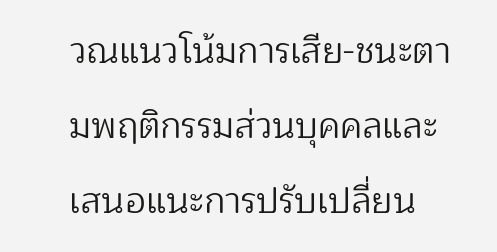วณแนวโน้มการเสีย-ชนะตามพฤติกรรมส่วนบุคคลและเสนอแนะการปรับเปลี่ยน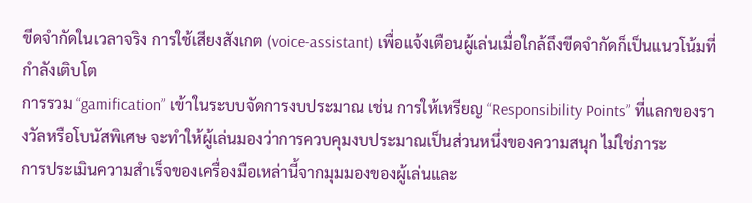ขีดจำกัดในเวลาจริง การใช้เสียงสังเกต (voice‑assistant) เพื่อแจ้งเตือนผู้เล่นเมื่อใกล้ถึงขีดจำกัดก็เป็นแนวโน้มที่กำลังเติบโต
การรวม “gamification” เข้าในระบบจัดการงบประมาณ เช่น การให้เหรียญ “Responsibility Points” ที่แลกของรางวัลหรือโบนัสพิเศษ จะทำให้ผู้เล่นมองว่าการควบคุมงบประมาณเป็นส่วนหนึ่งของความสนุก ไม่ใช่ภาระ
การประเมินความสำเร็จของเครื่องมือเหล่านี้จากมุมมองของผู้เล่นและ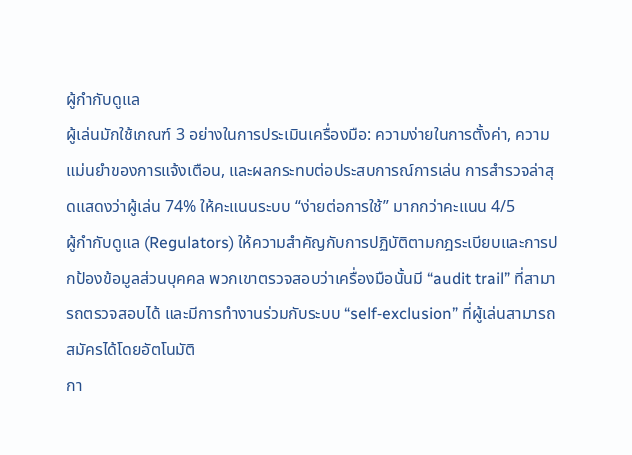ผู้กำกับดูแล
ผู้เล่นมักใช้เกณฑ์ 3 อย่างในการประเมินเครื่องมือ: ความง่ายในการตั้งค่า, ความแม่นยำของการแจ้งเตือน, และผลกระทบต่อประสบการณ์การเล่น การสำรวจล่าสุดแสดงว่าผู้เล่น 74% ให้คะแนนระบบ “ง่ายต่อการใช้” มากกว่าคะแนน 4/5
ผู้กำกับดูแล (Regulators) ให้ความสำคัญกับการปฏิบัติตามกฎระเบียบและการปกป้องข้อมูลส่วนบุคคล พวกเขาตรวจสอบว่าเครื่องมือนั้นมี “audit trail” ที่สามารถตรวจสอบได้ และมีการทำงานร่วมกับระบบ “self‑exclusion” ที่ผู้เล่นสามารถสมัครได้โดยอัตโนมัติ
กา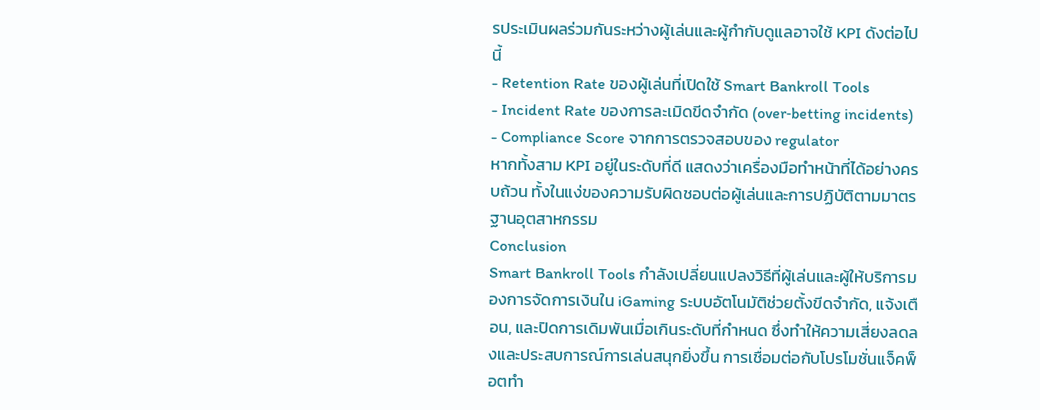รประเมินผลร่วมกันระหว่างผู้เล่นและผู้กำกับดูแลอาจใช้ KPI ดังต่อไปนี้
- Retention Rate ของผู้เล่นที่เปิดใช้ Smart Bankroll Tools
- Incident Rate ของการละเมิดขีดจำกัด (over‑betting incidents)
- Compliance Score จากการตรวจสอบของ regulator
หากทั้งสาม KPI อยู่ในระดับที่ดี แสดงว่าเครื่องมือทำหน้าที่ได้อย่างครบถ้วน ทั้งในแง่ของความรับผิดชอบต่อผู้เล่นและการปฏิบัติตามมาตรฐานอุตสาหกรรม
Conclusion
Smart Bankroll Tools กำลังเปลี่ยนแปลงวิธีที่ผู้เล่นและผู้ให้บริการมองการจัดการเงินใน iGaming ระบบอัตโนมัติช่วยตั้งขีดจำกัด, แจ้งเตือน, และปิดการเดิมพันเมื่อเกินระดับที่กำหนด ซึ่งทำให้ความเสี่ยงลดลงและประสบการณ์การเล่นสนุกยิ่งขึ้น การเชื่อมต่อกับโปรโมชั่นแจ็คพ็อตทำ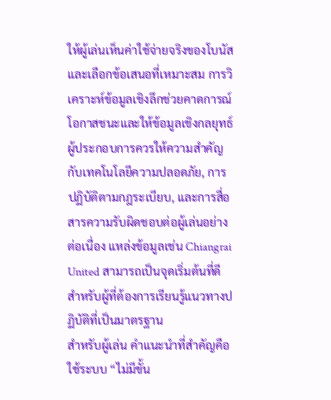ให้ผู้เล่นเห็นค่าใช้จ่ายจริงของโบนัสและเลือกข้อเสนอที่เหมาะสม การวิเคราะห์ข้อมูลเชิงลึกช่วยคาดการณ์โอกาสชนะและให้ข้อมูลเชิงกลยุทธ์
ผู้ประกอบการควรให้ความสำคัญกับเทคโนโลยีความปลอดภัย, การปฏิบัติตามกฎระเบียบ, และการสื่อสารความรับผิดชอบต่อผู้เล่นอย่างต่อเนื่อง แหล่งข้อมูลเช่น Chiangrai United สามารถเป็นจุดเริ่มต้นที่ดีสำหรับผู้ที่ต้องการเรียนรู้แนวทางปฏิบัติที่เป็นมาตรฐาน
สำหรับผู้เล่น คำแนะนำที่สำคัญคือ ใช้ระบบ “ไม่มีขั้น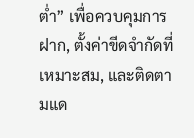ต่ำ” เพื่อควบคุมการฝาก, ตั้งค่าขีดจำกัดที่เหมาะสม, และติดตามแด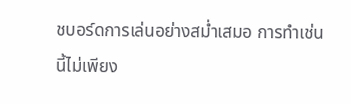ชบอร์ดการเล่นอย่างสม่ำเสมอ การทำเช่นนี้ไม่เพียง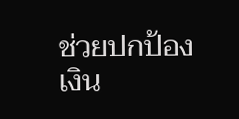ช่วยปกป้องเงิน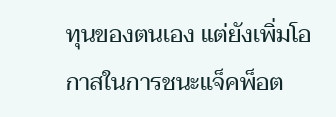ทุนของตนเอง แต่ยังเพิ่มโอกาสในการชนะแจ็คพ็อต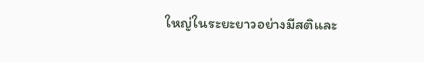ใหญ่ในระยะยาวอย่างมีสติและ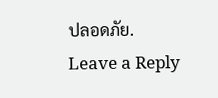ปลอดภัย.
Leave a Reply